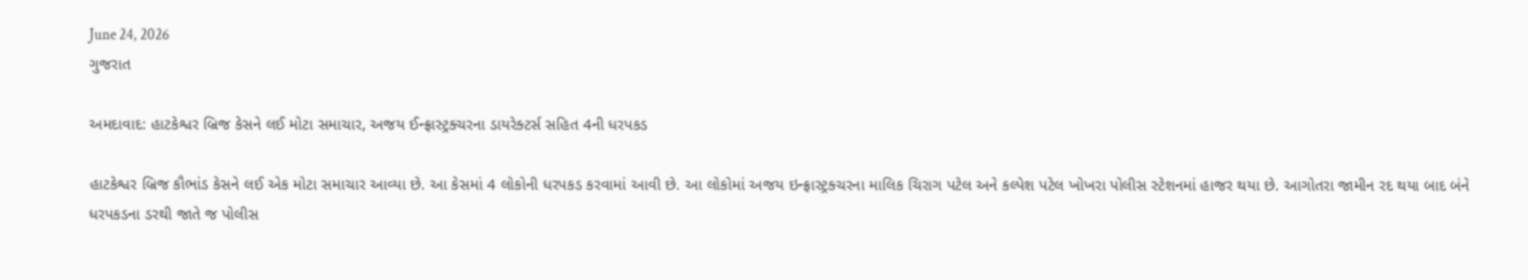June 24, 2026
ગુજરાત

અમદાવાદ: હાટકેશ્વર બ્રિજ કેસને લઈ મોટા સમાચાર, અજય ઈન્ફ્રાસ્ટ્રક્ચરના ડાયરેક્ટર્સ સહિત 4ની ધરપકડ

હાટકેશ્વર બ્રિજ કૌભાંડ કેસને લઈ એક મોટા સમાચાર આવ્યા છે. આ કેસમાં 4 લોકોની ધરપકડ કરવામાં આવી છે. આ લોકોમાં અજય ઇન્ફ્રાસ્ટ્રક્ચરના માલિક ચિરાગ પટેલ અને કલ્પેશ પટેલ ખોખરા પોલીસ સ્ટેશનમાં હાજર થયા છે. આગોતરા જામીન રદ થયા બાદ બંને ધરપકડના ડરથી જાતે જ પોલીસ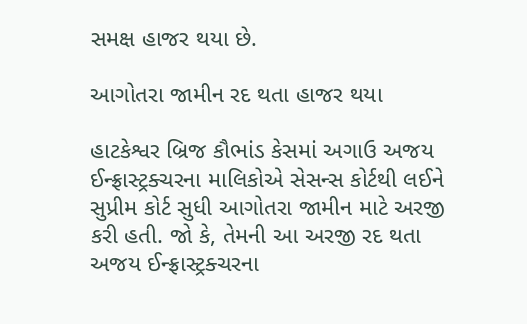સમક્ષ હાજર થયા છે.

આગોતરા જામીન રદ થતા હાજર થયા

હાટકેશ્વર બ્રિજ કૌભાંડ કેસમાં અગાઉ અજય ઈન્ફ્રાસ્ટ્રક્ચરના માલિકોએ સેસન્સ કોર્ટથી લઈને સુપ્રીમ કોર્ટ સુધી આગોતરા જામીન માટે અરજી કરી હતી. જો કે, તેમની આ અરજી રદ થતા અજય ઈન્ફ્રાસ્ટ્રક્ચરના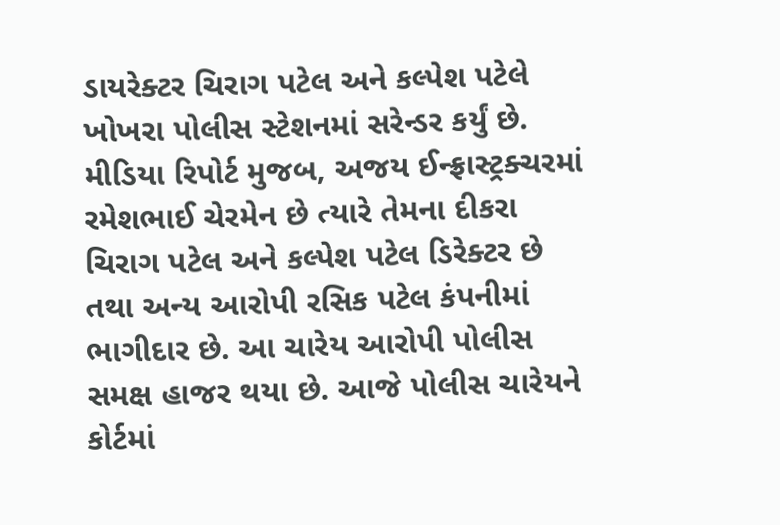ડાયરેક્ટર ચિરાગ પટેલ અને કલ્પેશ પટેલે ખોખરા પોલીસ સ્ટેશનમાં સરેન્ડર કર્યું છે. મીડિયા રિપોર્ટ મુજબ, અજય ઈન્ફ્રાસ્ટ્રક્ચરમાં રમેશભાઈ ચેરમેન છે ત્યારે તેમના દીકરા ચિરાગ પટેલ અને કલ્પેશ પટેલ ડિરેક્ટર છે તથા અન્ય આરોપી રસિક પટેલ કંપનીમાં ભાગીદાર છે. આ ચારેય આરોપી પોલીસ સમક્ષ હાજર થયા છે. આજે પોલીસ ચારેયને કોર્ટમાં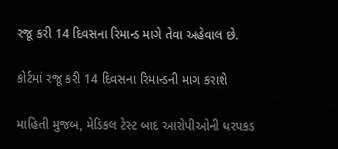રજૂ કરી 14 દિવસના રિમાન્ડ માગે તેવા અહેવાલ છે.

કોર્ટમાં રજૂ કરી 14 દિવસના રિમાન્ડની માગ કરાશે

માહિતી મુજબ, મેડિકલ ટેસ્ટ બાદ આરોપીઓની ધરપકડ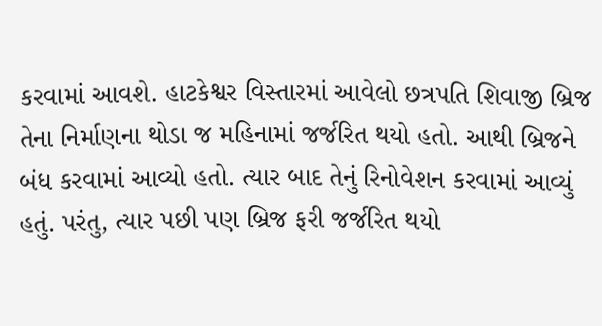કરવામાં આવશે. હાટકેશ્વર વિસ્તારમાં આવેલો છત્રપતિ શિવાજી બ્રિજ તેના નિર્માણના થોડા જ મહિનામાં જર્જરિત થયો હતો. આથી બ્રિજને બંધ કરવામાં આવ્યો હતો. ત્યાર બાદ તેનું રિનોવેશન કરવામાં આવ્યું હતું. પરંતુ, ત્યાર પછી પણ બ્રિજ ફરી જર્જરિત થયો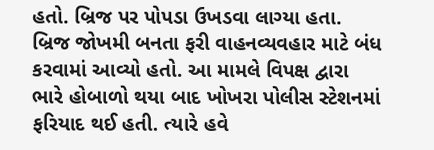હતો. બ્રિજ પર પોપડા ઉખડવા લાગ્યા હતા. બ્રિજ જોખમી બનતા ફરી વાહનવ્યવહાર માટે બંધ કરવામાં આવ્યો હતો. આ મામલે વિપક્ષ દ્વારા ભારે હોબાળો થયા બાદ ખોખરા પોલીસ સ્ટેશનમાં ફરિયાદ થઈ હતી. ત્યારે હવે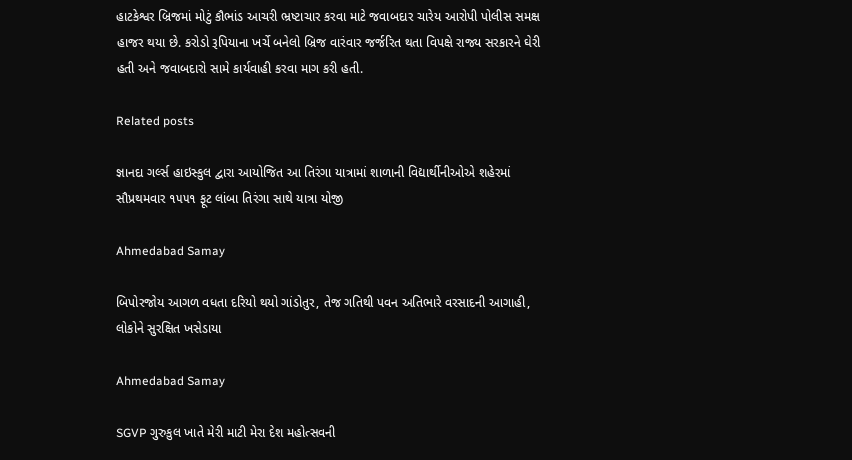હાટકેશ્વર બ્રિજમાં મોટું કૌભાંડ આચરી ભ્રષ્ટાચાર કરવા માટે જવાબદાર ચારેય આરોપી પોલીસ સમક્ષ હાજર થયા છે. કરોડો રૂપિયાના ખર્ચે બનેલો બ્રિજ વારંવાર જર્જરિત થતા વિપક્ષે રાજ્ય સરકારને ઘેરી હતી અને જવાબદારો સામે કાર્યવાહી કરવા માગ કરી હતી.

Related posts

જ્ઞાનદા ગર્લ્સ હાઇસ્કુલ દ્વારા આયોજિત આ તિરંગા યાત્રામાં શાળાની વિદ્યાર્થીનીઓએ શહેરમાં સૌપ્રથમવાર ૧૫૫૧ ફૂટ લાંબા તિરંગા સાથે યાત્રા યોજી

Ahmedabad Samay

બિપોરજોય આગળ વધતા દરિયો થયો ગાંડોતુર, તેજ ગતિથી પવન અતિભારે વરસાદની આગાહી, લોકોને સુરક્ષિત ખસેડાયા

Ahmedabad Samay

SGVP ગુરુકુલ ખાતે મેરી માટી મેરા દેશ મહોત્સવની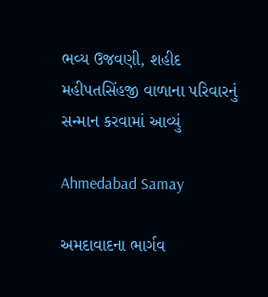ભવ્ય ઉજવણી, શહીદ મહીપતસિંહજી વાળાના પરિવારનું સન્માન કરવામાં આવ્યું

Ahmedabad Samay

અમદાવાદના ભાર્ગવ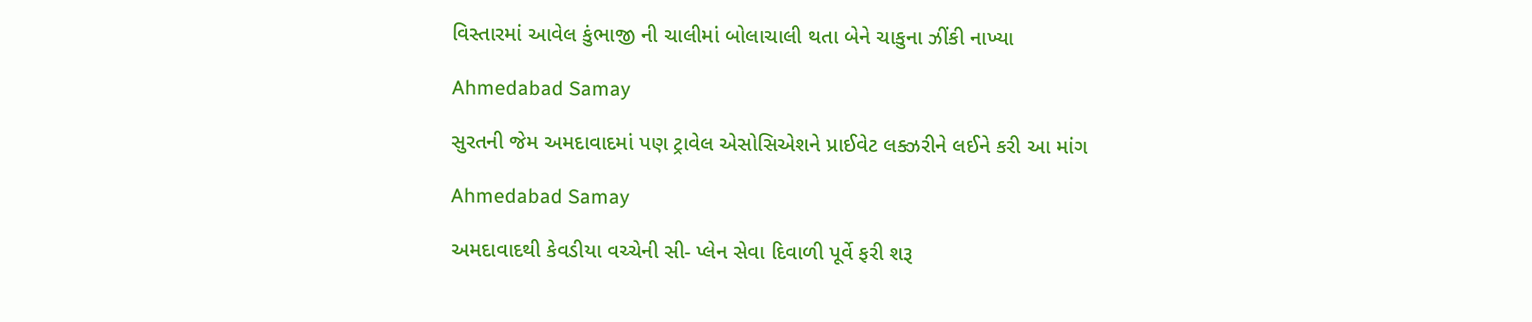વિસ્તારમાં આવેલ કુંભાજી ની ચાલીમાં બોલાચાલી થતા બેને ચાકુના ઝીંકી નાખ્યા

Ahmedabad Samay

સુરતની જેમ અમદાવાદમાં પણ ટ્રાવેલ એસોસિએશને પ્રાઈવેટ લક્ઝરીને લઈને કરી આ માંગ

Ahmedabad Samay

અમદાવાદથી કેવડીયા વચ્ચેની સી- પ્લેન સેવા દિવાળી પૂર્વે ફરી શરૂ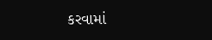કરવામાં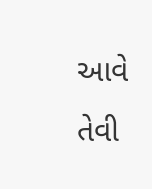આવે તેવી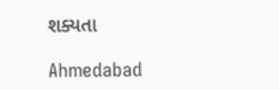શક્યતા

Ahmedabad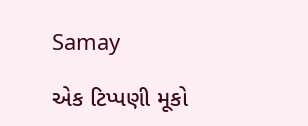Samay

એક ટિપ્પણી મૂકો